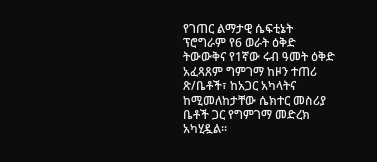የገጠር ልማታዊ ሴፍቲኔት ፕሮግራም የ6 ወራት ዕቅድ ትውውቅና የ1ኛው ሩብ ዓመት ዕቅድ አፈጻጸም ግምገማ ከዞን ተጠሪ ጽ/ቤቶች፣ ከአጋር አካላትና ከሚመለከታቸው ሴክተር መስሪያ ቤቶች ጋር የግምገማ መድረክ አካሂዷል።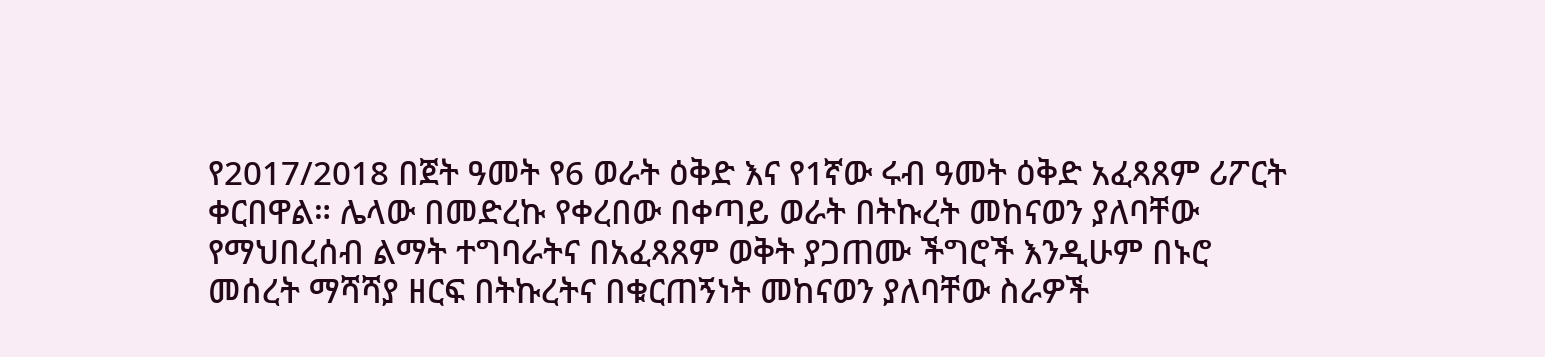የ2017/2018 በጀት ዓመት የ6 ወራት ዕቅድ እና የ1ኛው ሩብ ዓመት ዕቅድ አፈጻጸም ሪፖርት ቀርበዋል። ሌላው በመድረኩ የቀረበው በቀጣይ ወራት በትኩረት መከናወን ያለባቸው የማህበረሰብ ልማት ተግባራትና በአፈጻጸም ወቅት ያጋጠሙ ችግሮች እንዲሁም በኑሮ መሰረት ማሻሻያ ዘርፍ በትኩረትና በቁርጠኝነት መከናወን ያለባቸው ስራዎች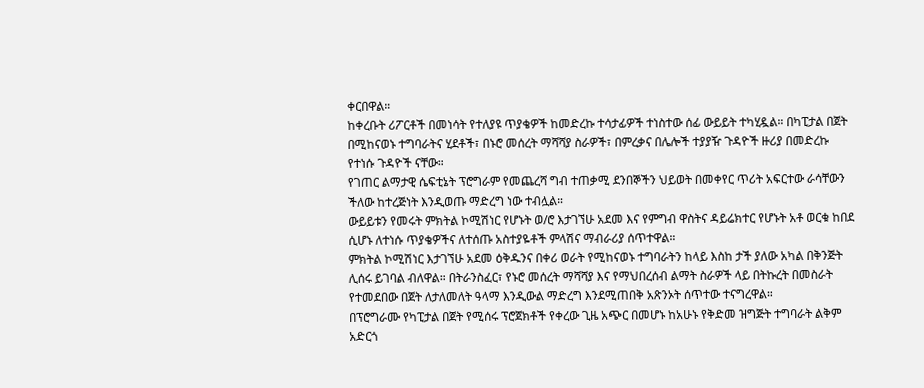ቀርበዋል።
ከቀረቡት ሪፖርቶች በመነሳት የተለያዩ ጥያቄዎች ከመድረኩ ተሳታፊዎች ተነስተው ሰፊ ውይይት ተካሂዷል። በካፒታል በጀት በሚከናወኑ ተግባራትና ሂደቶች፣ በኑሮ መሰረት ማሻሻያ ስራዎች፣ በምረቃና በሌሎች ተያያዥ ጉዳዮች ዙሪያ በመድረኩ የተነሱ ጉዳዮች ናቸው።
የገጠር ልማታዊ ሴፍቲኔት ፕሮግራም የመጨረሻ ግብ ተጠቃሚ ደንበኞችን ህይወት በመቀየር ጥሪት አፍርተው ራሳቸውን ችለው ከተረጅነት እንዲወጡ ማድረግ ነው ተብሏል።
ውይይቱን የመሩት ምክትል ኮሚሽነር የሆኑት ወ/ሮ እታገኘሁ አደመ እና የምግብ ዋስትና ዳይሬክተር የሆኑት አቶ ወርቁ ከበደ ሲሆኑ ለተነሱ ጥያቄዎችና ለተሰጡ አስተያዬቶች ምላሽና ማብራሪያ ሰጥተዋል።
ምክትል ኮሚሽነር እታገኘሁ አደመ ዕቅዱንና በቀሪ ወራት የሚከናወኑ ተግባራትን ከላይ እስከ ታች ያለው አካል በቅንጅት ሊሰሩ ይገባል ብለዋል። በትራንስፈር፣ የኑሮ መሰረት ማሻሻያ እና የማህበረሰብ ልማት ስራዎች ላይ በትኩረት በመስራት የተመደበው በጀት ለታለመለት ዓላማ እንዲውል ማድረግ እንደሚጠበቅ አጽንኦት ሰጥተው ተናግረዋል።
በፕሮግራሙ የካፒታል በጀት የሚሰሩ ፕሮጀክቶች የቀረው ጊዜ አጭር በመሆኑ ከአሁኑ የቅድመ ዝግጅት ተግባራት ልቅም አድርጎ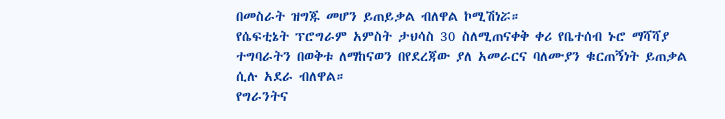በመስራት ዝግጁ መሆን ይጠይቃል ብለዋል ኮሚሽነሯ።
የሴፍቲኔት ፕሮግራም አምስት ታህሳስ 30 ስለሚጠናቀቅ ቀሪ የቤተሰብ ኑሮ ማሻሻያ ተግባራትን በወቅቱ ለማከናወን በየደረጃው ያለ አመራርና ባለሙያን ቁርጠኝነት ይጠቃል ሲሉ አደራ ብለዋል።
የግራንትና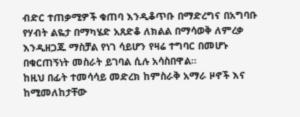ብድር ተጠቃሚዎች ቁጠባ እንዲቆጥቡ በማድረግና በአግባቡ የሃብት ልዬታ በማካሄድ አጸድቆ ለክልል በማሳወቅ ለምረቃ እንዲዘጋጁ ማስቻል የነገ ሳይሆን የዛሬ ተግባር በመሆኑ በቁርጠኝነት መስራት ይገባል ሲሉ አሳስበዋል።
ከዚህ በፊት ተመሳሳይ መድረክ ከምስራቅ አማራ ዞኖች እና ከሚመለከታቸው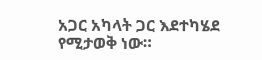አጋር አካላት ጋር እደተካሄደ የሚታወቅ ነው።